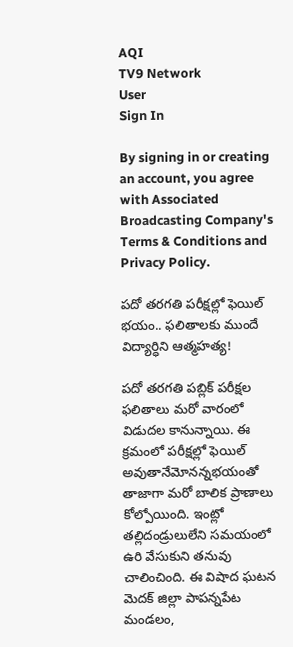AQI
TV9 Network
User
Sign In

By signing in or creating an account, you agree with Associated Broadcasting Company's Terms & Conditions and Privacy Policy.

పదో తరగతి పరీక్షల్లో ఫెయిల్‌ భయం.. ఫలితాలకు ముందే విద్యార్ధిని ఆత్మహత్య!

పదో తరగతి పబ్లిక్‌ పరీక్షల ఫలితాలు మరో వారంలో విడుదల కానున్నాయి. ఈ క్రమంలో పరీక్షల్లో ఫెయిల్‌ అవుతానేమోనన్నభయంతో తాజాగా మరో బాలిక ప్రాణాలు కోల్పోయింది. ఇంట్లో తల్లిదండ్రులులేని సమయంలో ఉరి వేసుకుని తనువు చాలించింది. ఈ విషాద ఘటన మెదక్‌ జిల్లా పాపన్నపేట మండలం,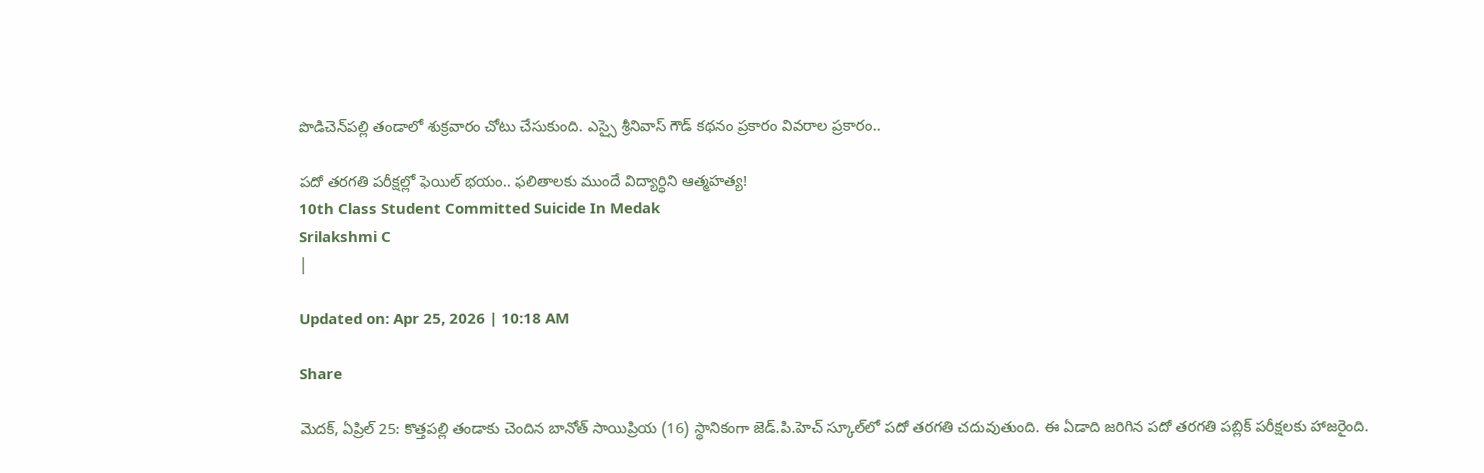పొడిచెన్‌పల్లి తండాలో శుక్రవారం చోటు చేసుకుంది. ఎస్సై శ్రీనివాస్ గౌడ్ కథనం ప్రకారం వివరాల ప్రకారం..

పదో తరగతి పరీక్షల్లో ఫెయిల్‌ భయం.. ఫలితాలకు ముందే విద్యార్ధిని ఆత్మహత్య!
10th Class Student Committed Suicide In Medak
Srilakshmi C
|

Updated on: Apr 25, 2026 | 10:18 AM

Share

మెదక్, ఏప్రిల్ 25: కొత్తపల్లి తండాకు చెందిన బానోత్ సాయిప్రియ (16) స్థానికంగా జెడ్.పి.హెచ్ స్కూల్‌లో పదో తరగతి చదువుతుంది. ఈ ఏడాది జరిగిన పదో తరగతి పబ్లిక్‌ పరీక్షలకు హాజరైంది.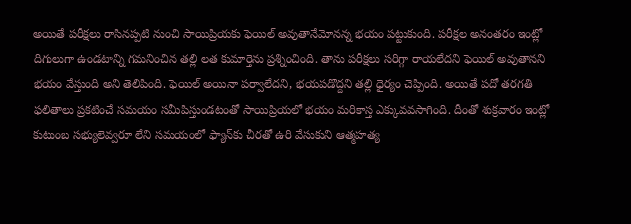అయితే పరీక్షలు రాసినప్పటి నుంచి సాయిప్రియకు ఫెయిల్‌ అవుతానేమోనన్న భయం పట్టుకుంది. పరీక్షల అనంతరం ఇంట్లో దిగులుగా ఉండటాన్ని గమనించిన తల్లి లత కుమార్తెను ప్రశ్నించింది. తాను పరీక్షలు సరిగ్గా రాయలేదని ఫెయిల్ అవుతానని భయం వేస్తుంది అని తెలిపింది. ఫెయిల్‌ అయినా పర్వాలేదని, భయపడొద్దని తల్లి ధైర్యం చెప్పింది. అయితే పదో తరగతి ఫలితాలు ప్రకటించే సమయం సమీపిస్తుండటంతో సాయిప్రియలో భయం మరికాస్త ఎక్కువవసాగింది. దీంతో శుక్రవారం ఇంట్లో కుటుంబ సభ్యులెవ్వరూ లేని సమయంలో ఫ్యాన్‌కు చీరతో ఉరి వేసుకుని ఆత్మహత్య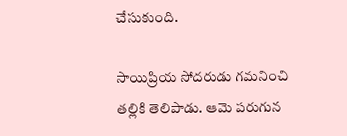చేసుకుంది.

సాయిప్రియ సోదరుడు గమనించి తల్లికి తెలిపాడు. ఆమె పరుగున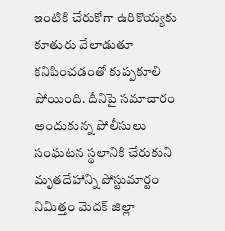ఇంటికి చేరుకోగా ఉరికొయ్యకు కూతురు వేలాడుతూ కనిపించడంతో కుప్పకూలి పోయింది. దీనిపై సమాచారం అందుకున్న పోలీసులు సంఘటన స్థలానికి చేరుకుని మృతదేహాన్ని పోస్టుమార్టం నిమిత్తం మెదక్ జిల్లా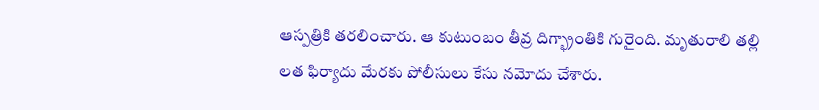ఆస్పత్రికి తరలించారు. ఆ కుటుంబం తీవ్ర దిగ్భ్రాంతికి గురైంది. మృతురాలి తల్లి లత ఫిర్యాదు మేరకు పోలీసులు కేసు నమోదు చేశారు.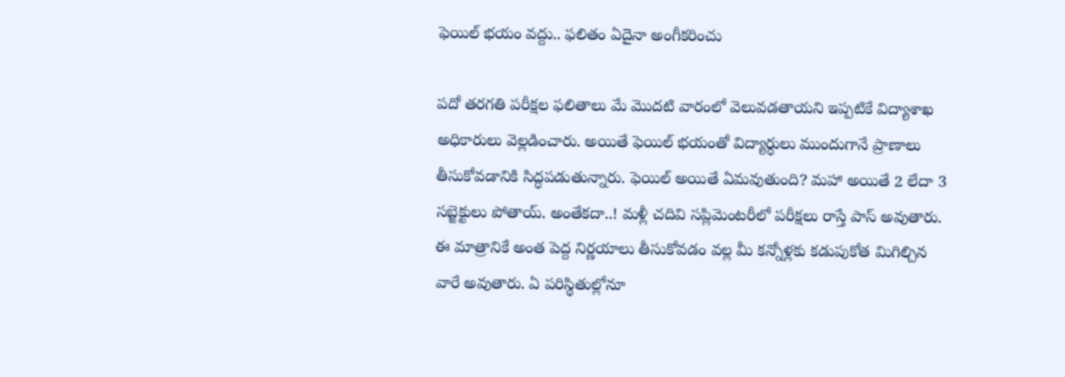ఫెయిల్‌ భయం వద్దు.. ఫలితం ఏదైనా అంగీకరించు

పదో తరగతి పరీక్షల ఫలితాలు మే మొదటి వారంలో వెలువడతాయని ఇప్పటికే విద్యాశాఖ అధికారులు వెల్లడించారు. అయితే ఫెయిల్‌ భయంతో విద్యార్ధులు ముందుగానే ప్రాణాలు తీసుకోవడానికి సిద్ధపడుతున్నారు. ఫెయిల్‌ అయితే ఏమవుతుంది? మహా అయితే 2 లేదా 3 సబ్జెక్టులు పోతాయ్‌. అంతేకదా..! మళ్లీ చదివి సప్లిమెంటరీలో పరీక్షలు రాస్తే పాస్‌ అవుతారు. ఈ మాత్రానికే అంత పెద్ద నిర్ణయాలు తీసుకోవడం వల్ల మీ కన్నోళ్లకు కడుపుకోత మిగిల్చిన వారే అవుతారు. ఏ పరిస్థితుల్లోనూ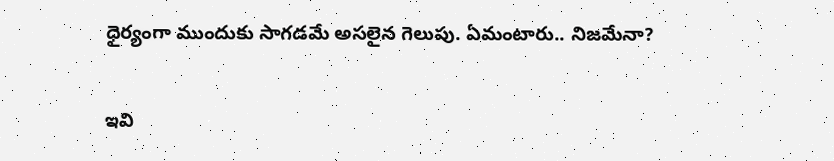ధైర్యంగా ముందుకు సాగడమే అసలైన గెలుపు. ఏమంటారు.. నిజమేనా?

ఇవి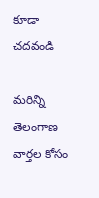కూడా చదవండి

మరిన్ని తెలంగాణ వార్తల కోసం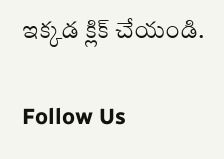ఇక్కడ క్లిక్ చేయండి.

Follow Us